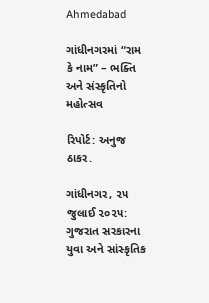Ahmedabad

ગાંધીનગરમાં “રામ કે નામ” – ભક્તિ અને સંસ્કૃતિનો મહોત્સવ

રિપોર્ટ: અનુજ ઠાકર.

ગાંધીનગર, ૨૫ જુલાઈ ૨૦૨૫:
ગુજરાત સરકારના યુવા અને સાંસ્કૃતિક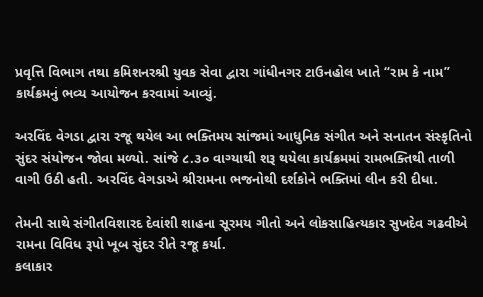પ્રવૃત્તિ વિભાગ તથા કમિશનરશ્રી યુવક સેવા દ્વારા ગાંધીનગર ટાઉનહોલ ખાતે “રામ કે નામ” કાર્યક્રમનું ભવ્ય આયોજન કરવામાં આવ્યું.

અરવિંદ વેગડા દ્વારા રજૂ થયેલ આ ભક્તિમય સાંજમાં આધુનિક સંગીત અને સનાતન સંસ્કૃતિનો સુંદર સંયોજન જોવા મળ્યો. સાંજે ૮.૩૦ વાગ્યાથી શરૂ થયેલા કાર્યક્રમમાં રામભક્તિથી તાળી વાગી ઉઠી હતી. અરવિંદ વેગડાએ શ્રીરામના ભજનોથી દર્શકોને ભક્તિમાં લીન કરી દીધા.

તેમની સાથે સંગીતવિશારદ દેવાંશી શાહના સૂરમય ગીતો અને લોકસાહિત્યકાર સુખદેવ ગઢવીએ રામના વિવિધ રૂપો ખૂબ સુંદર રીતે રજૂ કર્યા.
કલાકાર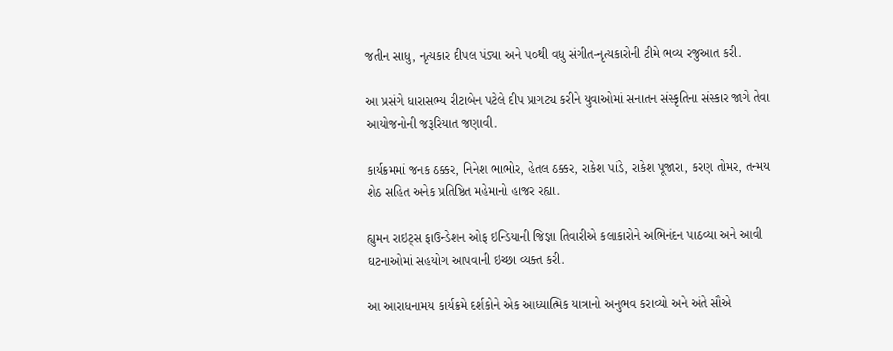જતીન સાધુ, નૃત્યકાર દીપલ પંડ્યા અને ૫૦થી વધુ સંગીત-નૃત્યકારોની ટીમે ભવ્ય રજુઆત કરી.

આ પ્રસંગે ધારાસભ્ય રીટાબેન પટેલે દીપ પ્રાગટ્ય કરીને યુવાઓમાં સનાતન સંસ્કૃતિના સંસ્કાર જાગે તેવા આયોજનોની જરૂરિયાત જણાવી.

કાર્યક્રમમાં જનક ઠક્કર, નિનેશ ભાભોર, હેતલ ઠક્કર, રાકેશ પાંડે, રાકેશ પૂજારા, કરણ તોમર, તન્મય શેઠ સહિત અનેક પ્રતિષ્ઠિત મહેમાનો હાજર રહ્યા.

હ્યુમન રાઇટ્સ ફાઉન્ડેશન ઓફ ઇન્ડિયાની જિજ્ઞા તિવારીએ કલાકારોને અભિનંદન પાઠવ્યા અને આવી ઘટનાઓમાં સહયોગ આપવાની ઇચ્છા વ્યક્ત કરી.

આ આરાધનામય કાર્યક્રમે દર્શકોને એક આધ્યાત્મિક યાત્રાનો અનુભવ કરાવ્યો અને અંતે સૌએ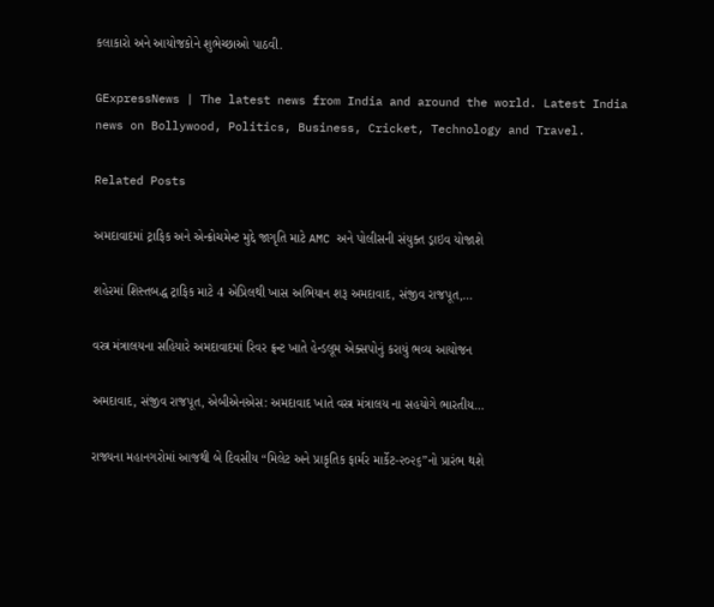કલાકારો અને આયોજકોને શુભેચ્છાઓ પાઠવી.

GExpressNews | The latest news from India and around the world. Latest India news on Bollywood, Politics, Business, Cricket, Technology and Travel.

Related Posts

અમદાવાદમાં ટ્રાફિક અને એન્ક્રોચમેન્ટ મુદ્દે જાગૃતિ માટે AMC અને પોલીસની સંયુક્ત ડ્રાઇવ યોજાશે

શહેરમાં શિસ્તબદ્ધ ટ્રાફિક માટે 4 એપ્રિલથી ખાસ અભિયાન શરૂ અમદાવાદ, સંજીવ રાજપૂત,…

વસ્ત્ર મંત્રાલયના સહિયારે અમદાવાદમાં રિવર ફ્રન્ટ ખાતે હેન્ડલૂમ એક્સપોનું કરાયું ભવ્ય આયોજન

અમદાવાદ, સંજીવ રાજપૂત, એબીએનએસ: અમદાવાદ ખાતે વસ્ત્ર મંત્રાલય ના સહયોગે ભારતીય…

રાજ્યના મહાનગરોમાં આજથી બે દિવસીય “મિલેટ અને પ્રાકૃતિક ફાર્મર માર્કેટ-૨૦૨૬”નો પ્રારંભ થશે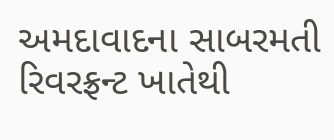અમદાવાદના સાબરમતી રિવરફ્રન્ટ ખાતેથી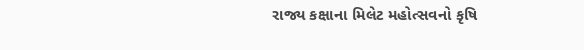રાજ્ય કક્ષાના મિલેટ મહોત્સવનો કૃષિ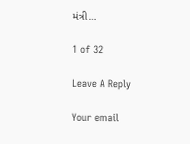મંત્રી…

1 of 32

Leave A Reply

Your email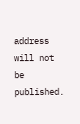address will not be published.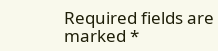Required fields are marked *